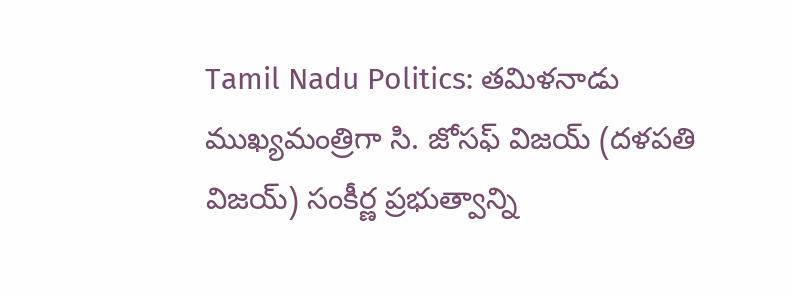Tamil Nadu Politics: తమిళనాడు ముఖ్యమంత్రిగా సి. జోసఫ్ విజయ్ (దళపతి విజయ్) సంకీర్ణ ప్రభుత్వాన్ని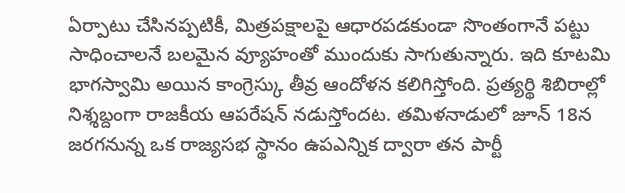ఏర్పాటు చేసినప్పటికీ, మిత్రపక్షాలపై ఆధారపడకుండా సొంతంగానే పట్టు సాధించాలనే బలమైన వ్యూహంతో ముందుకు సాగుతున్నారు. ఇది కూటమి భాగస్వామి అయిన కాంగ్రెస్కు తీవ్ర ఆందోళన కలిగిస్తోంది. ప్రత్యర్థి శిబిరాల్లో నిశ్శబ్దంగా రాజకీయ ఆపరేషన్ నడుస్తోందట. తమిళనాడులో జూన్ 18న జరగనున్న ఒక రాజ్యసభ స్థానం ఉపఎన్నిక ద్వారా తన పార్టీ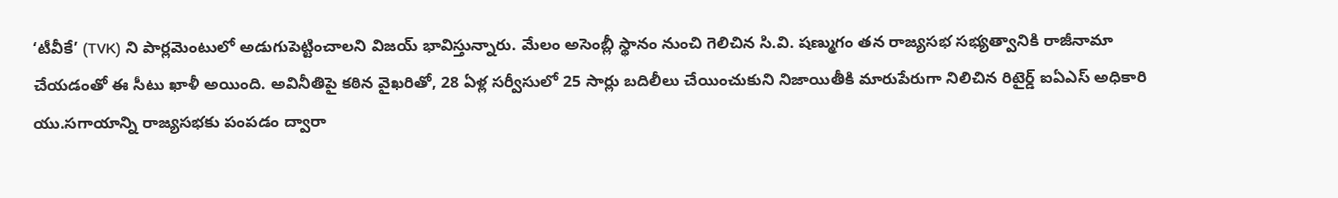‘టీవీకే’ (TVK) ని పార్లమెంటులో అడుగుపెట్టించాలని విజయ్ భావిస్తున్నారు. మేలం అసెంబ్లీ స్థానం నుంచి గెలిచిన సి.వి. షణ్ముగం తన రాజ్యసభ సభ్యత్వానికి రాజీనామా చేయడంతో ఈ సీటు ఖాళీ అయింది. అవినీతిపై కఠిన వైఖరితో, 28 ఏళ్ల సర్వీసులో 25 సార్లు బదిలీలు చేయించుకుని నిజాయితీకి మారుపేరుగా నిలిచిన రిటైర్డ్ ఐఏఎస్ అధికారి యు.సగాయాన్ని రాజ్యసభకు పంపడం ద్వారా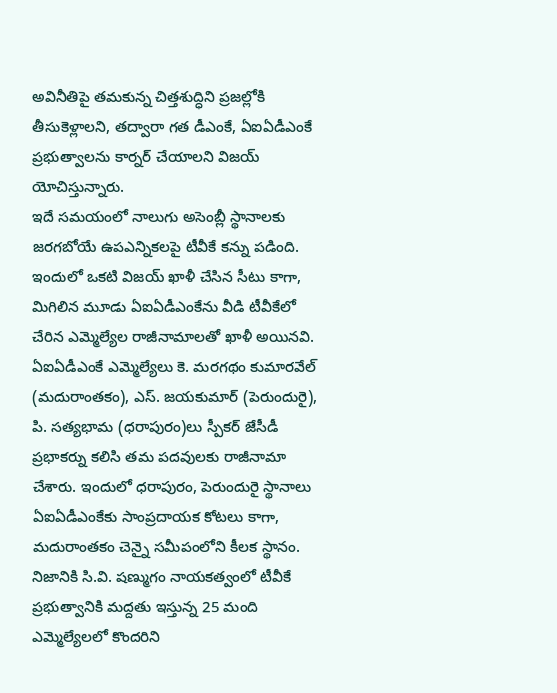అవినీతిపై తమకున్న చిత్తశుద్ధిని ప్రజల్లోకి తీసుకెళ్లాలని, తద్వారా గత డీఎంకే, ఏఐఏడీఎంకే ప్రభుత్వాలను కార్నర్ చేయాలని విజయ్ యోచిస్తున్నారు.
ఇదే సమయంలో నాలుగు అసెంబ్లీ స్థానాలకు జరగబోయే ఉపఎన్నికలపై టీవీకే కన్ను పడింది. ఇందులో ఒకటి విజయ్ ఖాళీ చేసిన సీటు కాగా, మిగిలిన మూడు ఏఐఏడీఎంకేను వీడి టీవీకేలో చేరిన ఎమ్మెల్యేల రాజీనామాలతో ఖాళీ అయినవి. ఏఐఏడీఎంకే ఎమ్మెల్యేలు కె. మరగథం కుమారవేల్ (మదురాంతకం), ఎస్. జయకుమార్ (పెరుందురై), పి. సత్యభామ (ధరాపురం)లు స్పీకర్ జేసీడీ ప్రభాకర్ను కలిసి తమ పదవులకు రాజీనామా చేశారు. ఇందులో ధరాపురం, పెరుందురై స్థానాలు ఏఐఏడీఎంకేకు సాంప్రదాయక కోటలు కాగా, మదురాంతకం చెన్నై సమీపంలోని కీలక స్థానం. నిజానికి సి.వి. షణ్ముగం నాయకత్వంలో టీవీకే ప్రభుత్వానికి మద్దతు ఇస్తున్న 25 మంది ఎమ్మెల్యేలలో కొందరిని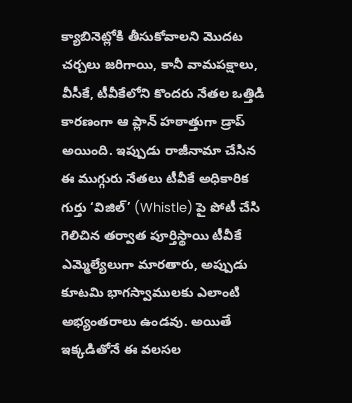క్యాబినెట్లోకి తీసుకోవాలని మొదట చర్చలు జరిగాయి, కానీ వామపక్షాలు, వీసీకే, టీవీకేలోని కొందరు నేతల ఒత్తిడి కారణంగా ఆ ప్లాన్ హఠాత్తుగా డ్రాప్ అయింది. ఇప్పుడు రాజీనామా చేసిన ఈ ముగ్గురు నేతలు టీవీకే అధికారిక గుర్తు ‘విజిల్’ (Whistle) పై పోటీ చేసి గెలిచిన తర్వాత పూర్తిస్థాయి టీవీకే ఎమ్మెల్యేలుగా మారతారు, అప్పుడు కూటమి భాగస్వాములకు ఎలాంటి అభ్యంతరాలు ఉండవు. అయితే ఇక్కడితోనే ఈ వలసల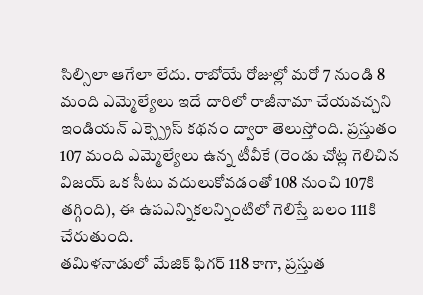సిల్సిలా ఆగేలా లేదు. రాబోయే రోజుల్లో మరో 7 నుండి 8 మంది ఎమ్మెల్యేలు ఇదే దారిలో రాజీనామా చేయవచ్చని ఇండియన్ ఎక్స్ప్రెస్ కథనం ద్వారా తెలుస్తోంది. ప్రస్తుతం 107 మంది ఎమ్మెల్యేలు ఉన్న టీవీకే (రెండు చోట్ల గెలిచిన విజయ్ ఒక సీటు వదులుకోవడంతో 108 నుంచి 107కి తగ్గింది), ఈ ఉపఎన్నికలన్నింటిలో గెలిస్తే బలం 111కి చేరుతుంది.
తమిళనాడులో మేజిక్ ఫిగర్ 118 కాగా, ప్రస్తుత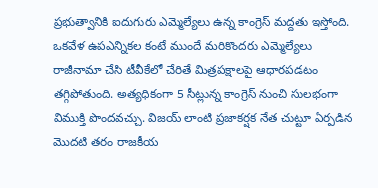ప్రభుత్వానికి ఐదుగురు ఎమ్మెల్యేలు ఉన్న కాంగ్రెస్ మద్దతు ఇస్తోంది. ఒకవేళ ఉపఎన్నికల కంటే ముందే మరికొందరు ఎమ్మెల్యేలు రాజీనామా చేసి టీవీకేలో చేరితే మిత్రపక్షాలపై ఆధారపడటం తగ్గిపోతుంది. అత్యధికంగా 5 సీట్లున్న కాంగ్రెస్ నుంచి సులభంగా విముక్తి పొందవచ్చు. విజయ్ లాంటి ప్రజాకర్షక నేత చుట్టూ ఏర్పడిన మొదటి తరం రాజకీయ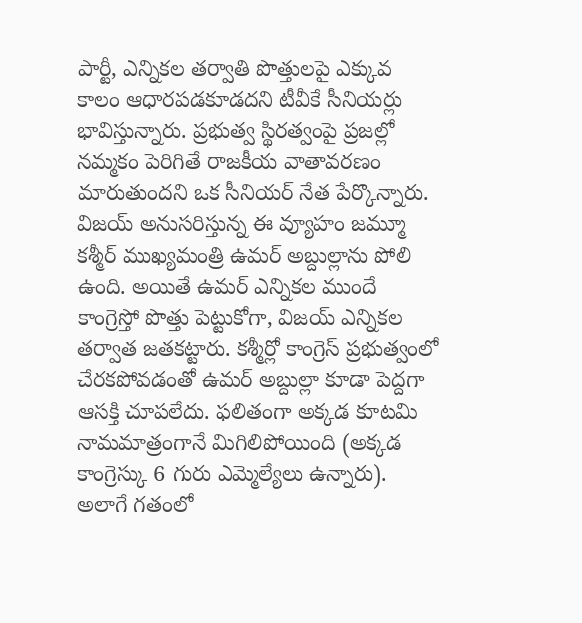పార్టీ, ఎన్నికల తర్వాతి పొత్తులపై ఎక్కువ కాలం ఆధారపడకూడదని టీవీకే సీనియర్లు భావిస్తున్నారు. ప్రభుత్వ స్థిరత్వంపై ప్రజల్లో నమ్మకం పెరిగితే రాజకీయ వాతావరణం మారుతుందని ఒక సీనియర్ నేత పేర్కొన్నారు. విజయ్ అనుసరిస్తున్న ఈ వ్యూహం జమ్మూ కశ్మీర్ ముఖ్యమంత్రి ఉమర్ అబ్దుల్లాను పోలి ఉంది. అయితే ఉమర్ ఎన్నికల ముందే కాంగ్రెస్తో పొత్తు పెట్టుకోగా, విజయ్ ఎన్నికల తర్వాత జతకట్టారు. కశ్మీర్లో కాంగ్రెస్ ప్రభుత్వంలో చేరకపోవడంతో ఉమర్ అబ్దుల్లా కూడా పెద్దగా ఆసక్తి చూపలేదు. ఫలితంగా అక్కడ కూటమి నామమాత్రంగానే మిగిలిపోయింది (అక్కడ కాంగ్రెస్కు 6 గురు ఎమ్మెల్యేలు ఉన్నారు). అలాగే గతంలో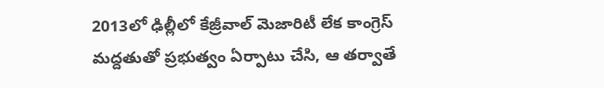2013లో ఢిల్లీలో కేజ్రీవాల్ మెజారిటీ లేక కాంగ్రెస్ మద్దతుతో ప్రభుత్వం ఏర్పాటు చేసి, ఆ తర్వాతే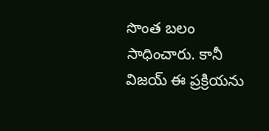సొంత బలం సాధించారు. కానీ విజయ్ ఈ ప్రక్రియను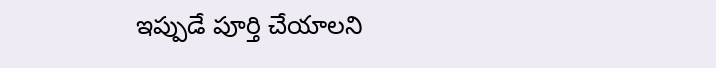ఇప్పుడే పూర్తి చేయాలని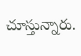చూస్తున్నారు.